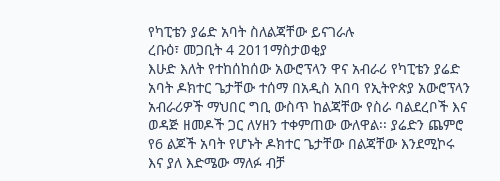የካፒቴን ያሬድ አባት ስለልጃቸው ይናገራሉ
ረቡዕ፣ መጋቢት 4 2011ማስታወቂያ
እሁድ እለት የተከሰከሰው አውሮፕላን ዋና አብራሪ የካፒቴን ያሬድ አባት ዶክተር ጌታቸው ተሰማ በአዲስ አበባ የኢትዮጵያ አውሮፕላን አብራሪዎች ማህበር ግቢ ውስጥ ከልጃቸው የስራ ባልደረቦች እና ወዳጅ ዘመዶች ጋር ለሃዘን ተቀምጠው ውለዋል፡፡ ያሬድን ጨምሮ የ6 ልጆች አባት የሆኑት ዶክተር ጌታቸው በልጃቸው እንደሚኮሩ እና ያለ እድሜው ማለፉ ብቻ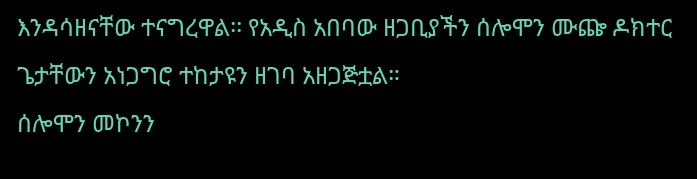እንዳሳዘናቸው ተናግረዋል፡፡ የአዲስ አበባው ዘጋቢያችን ሰሎሞን ሙጬ ዶክተር ጌታቸውን አነጋግሮ ተከታዩን ዘገባ አዘጋጅቷል።
ሰሎሞን መኮንን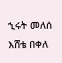ኂሩት መለሰ
እሸቴ በቀለ